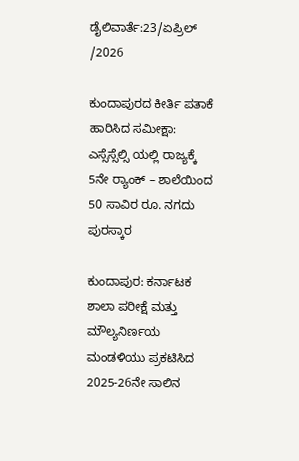ಡೈಲಿವಾರ್ತೆ:23/ಏಪ್ರಿಲ್ /2026

ಕುಂದಾಪುರದ ಕೀರ್ತಿ ಪತಾಕೆ ಹಾರಿಸಿದ ಸಮೀಕ್ಷಾ: ಎಸ್ಸೆಸ್ಸೆಲ್ಸಿ ಯಲ್ಲಿ ರಾಜ್ಯಕ್ಕೆ 5ನೇ ರ‍್ಯಾಂಕ್ – ಶಾಲೆಯಿಂದ 50 ಸಾವಿರ ರೂ. ನಗದು ಪುರಸ್ಕಾರ

ಕುಂದಾಪುರ: ಕರ್ನಾಟಕ ಶಾಲಾ ಪರೀಕ್ಷೆ ಮತ್ತು ಮೌಲ್ಯನಿರ್ಣಯ ಮಂಡಳಿಯು ಪ್ರಕಟಿಸಿದ 2025-26ನೇ ಸಾಲಿನ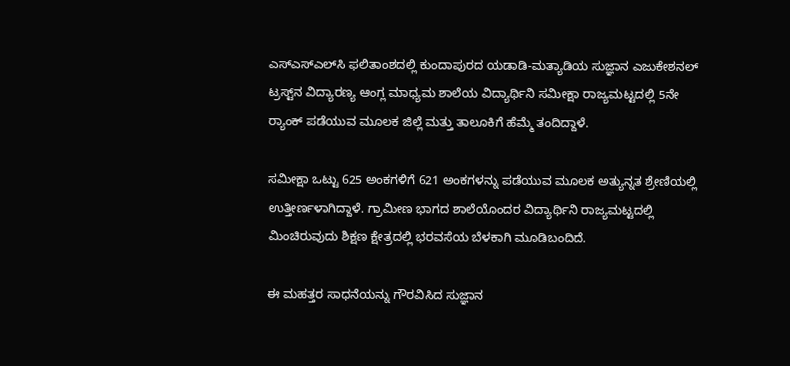ಎಸ್‌ಎಸ್‌ಎಲ್‌ಸಿ ಫಲಿತಾಂಶದಲ್ಲಿ ಕುಂದಾಪುರದ ಯಡಾಡಿ-ಮತ್ಯಾಡಿಯ ಸುಜ್ಞಾನ ಎಜುಕೇಶನಲ್ ಟ್ರಸ್ಟ್‌ನ ವಿದ್ಯಾರಣ್ಯ ಆಂಗ್ಲ ಮಾಧ್ಯಮ ಶಾಲೆಯ ವಿದ್ಯಾರ್ಥಿನಿ ಸಮೀಕ್ಷಾ ರಾಜ್ಯಮಟ್ಟದಲ್ಲಿ 5ನೇ ರ‍್ಯಾಂಕ್‌ ಪಡೆಯುವ ಮೂಲಕ ಜಿಲ್ಲೆ ಮತ್ತು ತಾಲೂಕಿಗೆ ಹೆಮ್ಮೆ ತಂದಿದ್ದಾಳೆ.

ಸಮೀಕ್ಷಾ ಒಟ್ಟು 625 ಅಂಕಗಳಿಗೆ 621 ಅಂಕಗಳನ್ನು ಪಡೆಯುವ ಮೂಲಕ ಅತ್ಯುನ್ನತ ಶ್ರೇಣಿಯಲ್ಲಿ ಉತ್ತೀರ್ಣಳಾಗಿದ್ದಾಳೆ. ಗ್ರಾಮೀಣ ಭಾಗದ ಶಾಲೆಯೊಂದರ ವಿದ್ಯಾರ್ಥಿನಿ ರಾಜ್ಯಮಟ್ಟದಲ್ಲಿ ಮಿಂಚಿರುವುದು ಶಿಕ್ಷಣ ಕ್ಷೇತ್ರದಲ್ಲಿ ಭರವಸೆಯ ಬೆಳಕಾಗಿ ಮೂಡಿಬಂದಿದೆ.

ಈ ಮಹತ್ತರ ಸಾಧನೆಯನ್ನು ಗೌರವಿಸಿದ ಸುಜ್ಞಾನ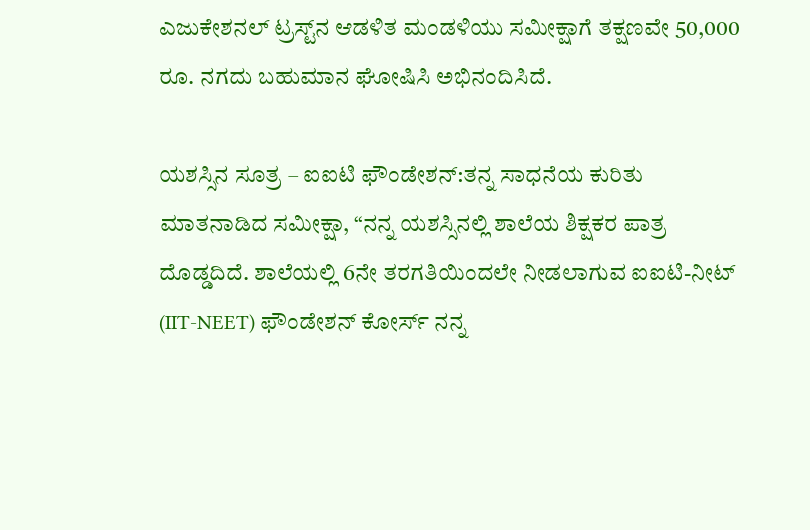ಎಜುಕೇಶನಲ್ ಟ್ರಸ್ಟ್‌ನ ಆಡಳಿತ ಮಂಡಳಿಯು ಸಮೀಕ್ಷಾಗೆ ತಕ್ಷಣವೇ 50,000 ರೂ. ನಗದು ಬಹುಮಾನ ಘೋಷಿಸಿ ಅಭಿನಂದಿಸಿದೆ.

ಯಶಸ್ಸಿನ ಸೂತ್ರ – ಐಐಟಿ ಫೌಂಡೇಶನ್:ತನ್ನ ಸಾಧನೆಯ ಕುರಿತು ಮಾತನಾಡಿದ ಸಮೀಕ್ಷಾ, “ನನ್ನ ಯಶಸ್ಸಿನಲ್ಲಿ ಶಾಲೆಯ ಶಿಕ್ಷಕರ ಪಾತ್ರ ದೊಡ್ಡದಿದೆ. ಶಾಲೆಯಲ್ಲಿ 6ನೇ ತರಗತಿಯಿಂದಲೇ ನೀಡಲಾಗುವ ಐಐಟಿ-ನೀಟ್ (IIT-NEET) ಫೌಂಡೇಶನ್ ಕೋರ್ಸ್ ನನ್ನ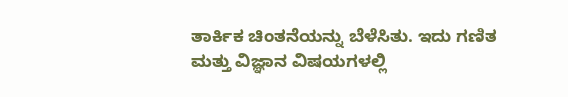ತಾರ್ಕಿಕ ಚಿಂತನೆಯನ್ನು ಬೆಳೆಸಿತು. ಇದು ಗಣಿತ ಮತ್ತು ವಿಜ್ಞಾನ ವಿಷಯಗಳಲ್ಲಿ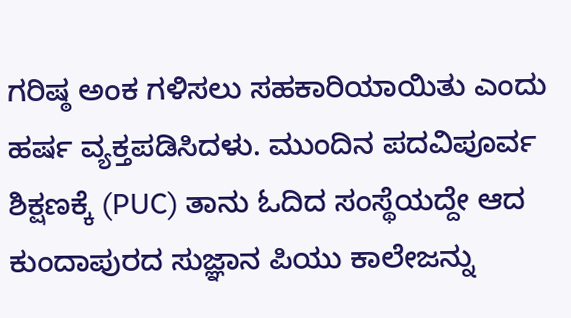ಗರಿಷ್ಠ ಅಂಕ ಗಳಿಸಲು ಸಹಕಾರಿಯಾಯಿತು ಎಂದು ಹರ್ಷ ವ್ಯಕ್ತಪಡಿಸಿದಳು. ಮುಂದಿನ ಪದವಿಪೂರ್ವ ಶಿಕ್ಷಣಕ್ಕೆ (PUC) ತಾನು ಓದಿದ ಸಂಸ್ಥೆಯದ್ದೇ ಆದ ಕುಂದಾಪುರದ ಸುಜ್ಞಾನ ಪಿಯು ಕಾಲೇಜನ್ನು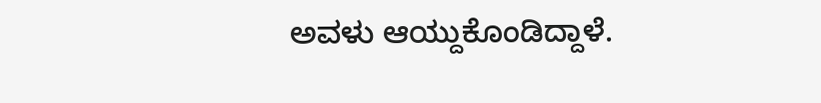ಅವಳು ಆಯ್ದುಕೊಂಡಿದ್ದಾಳೆ.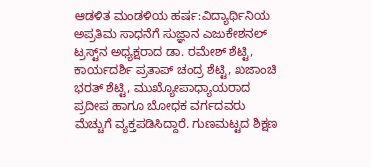ಆಡಳಿತ ಮಂಡಳಿಯ ಹರ್ಷ:ವಿದ್ಯಾರ್ಥಿನಿಯ ಅಪ್ರತಿಮ ಸಾಧನೆಗೆ ಸುಜ್ಞಾನ ಎಜುಕೇಶನಲ್ ಟ್ರಸ್ಟ್‌ನ ಅಧ್ಯಕ್ಷರಾದ ಡಾ. ರಮೇಶ್‌ ಶೆಟ್ಟಿ, ಕಾರ್ಯದರ್ಶಿ ಪ್ರತಾಪ್‌ ಚಂದ್ರ ಶೆಟ್ಟಿ, ಖಜಾಂಚಿ ಭರತ್‌ ಶೆಟ್ಟಿ, ಮುಖ್ಯೋಪಾಧ್ಯಾಯರಾದ ಪ್ರದೀಪ ಹಾಗೂ ಬೋಧಕ ವರ್ಗದವರು ಮೆಚ್ಚುಗೆ ವ್ಯಕ್ತಪಡಿಸಿದ್ದಾರೆ. ಗುಣಮಟ್ಟದ ಶಿಕ್ಷಣ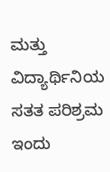ಮತ್ತು ವಿದ್ಯಾರ್ಥಿನಿಯ ಸತತ ಪರಿಶ್ರಮ ಇಂದು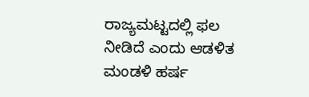ರಾಜ್ಯಮಟ್ಟದಲ್ಲಿ ಫಲ ನೀಡಿದೆ ಎಂದು ಆಡಳಿತ ಮಂಡಳಿ ಹರ್ಷ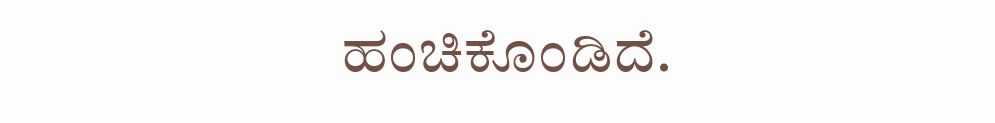ಹಂಚಿಕೊಂಡಿದೆ.